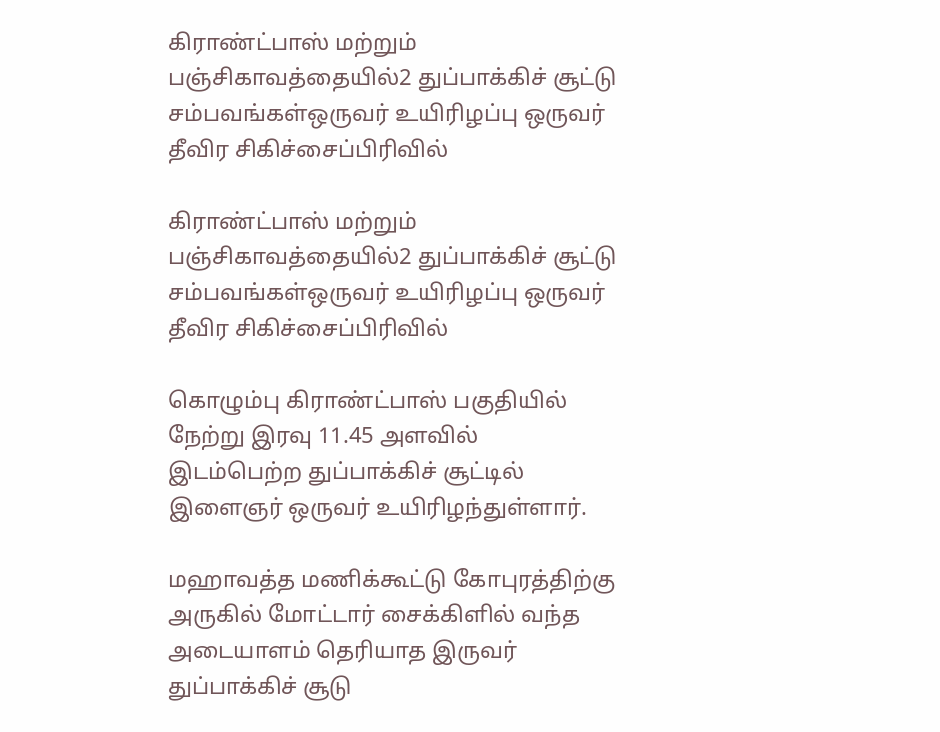கிராண்ட்பாஸ் மற்றும் பஞ்சிகாவத்தையில்2 துப்பாக்கிச் சூட்டு சம்பவங்கள்ஒருவர் உயிரிழப்பு ஒருவர் தீவிர சிகிச்சைப்பிரிவில்

கிராண்ட்பாஸ் மற்றும் பஞ்சிகாவத்தையில்2 துப்பாக்கிச் சூட்டு சம்பவங்கள்ஒருவர் உயிரிழப்பு ஒருவர் தீவிர சிகிச்சைப்பிரிவில்

கொழும்பு கிராண்ட்பாஸ் பகுதியில் நேற்று இரவு 11.45 அளவில் இடம்பெற்ற துப்பாக்கிச் சூட்டில் இளைஞர் ஒருவர் உயிரிழந்துள்ளார்.

மஹாவத்த மணிக்கூட்டு கோபுரத்திற்கு அருகில் மோட்டார் சைக்கிளில் வந்த அடையாளம் தெரியாத இருவர் துப்பாக்கிச் சூடு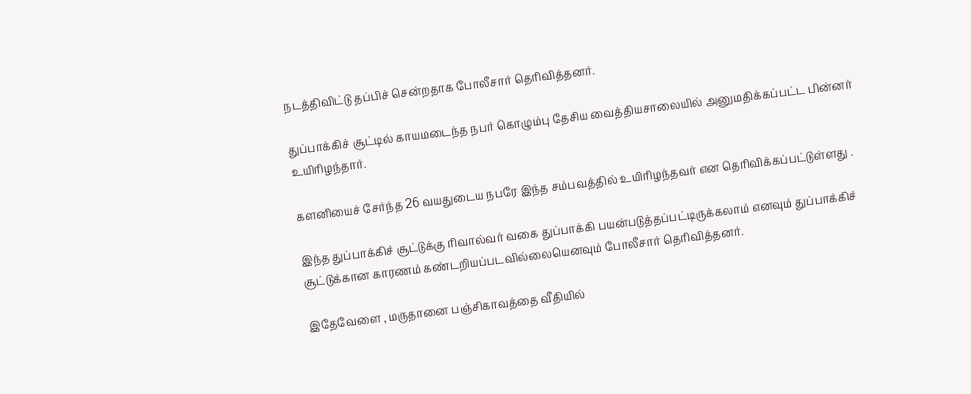நடத்திவிட்டு தப்பிச் சென்றதாக போலீசார் தெரிவித்தனர்.

துப்பாக்கிச் சூட்டில் காயமடைந்த நபர் கொழும்பு தேசிய வைத்தியசாலையில் அனுமதிக்கப்பட்ட பின்னர் உயிரிழந்தார்.

களனியைச் சேர்ந்த 26 வயதுடைய நபரே இந்த சம்பவத்தில் உயிரிழந்தவர் என தெரிவிக்கப்பட்டுள்ளது .

இந்த துப்பாக்கிச் சூட்டுக்கு ரிவால்வர் வகை துப்பாக்கி பயன்படுத்தப்பட்டிருக்கலாம் எனவும் துப்பாக்கிச் சூட்டுக்கான காரணம் கண்டறியப்படவில்லையெனவும் போலீசார் தெரிவித்தனர்.

இதேவேளை , மருதானை பஞ்சிகாவத்தை வீதியில்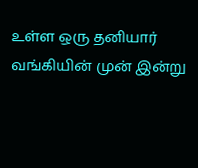உள்ள ஒரு தனியார் வங்கியின் முன் இன்று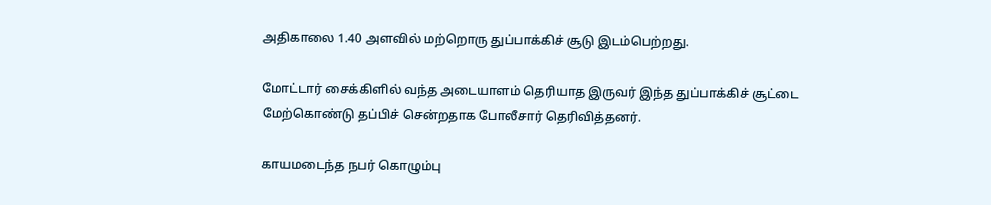அதிகாலை 1.40 அளவில் மற்றொரு துப்பாக்கிச் சூடு இடம்பெற்றது.

மோட்டார் சைக்கிளில் வந்த அடையாளம் தெரியாத இருவர் இந்த துப்பாக்கிச் சூட்டை மேற்கொண்டு தப்பிச் சென்றதாக போலீசார் தெரிவித்தனர்.

காயமடைந்த நபர் கொழும்பு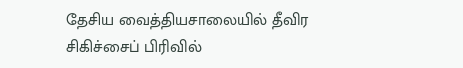தேசிய வைத்தியசாலையில் தீவிர சிகிச்சைப் பிரிவில்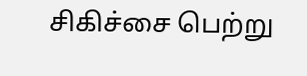சிகிச்சை பெற்று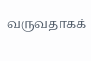வருவதாகக்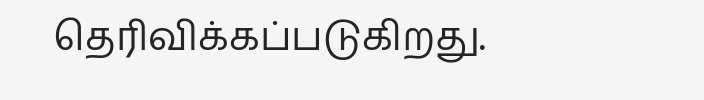தெரிவிக்கப்படுகிறது.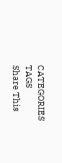CATEGORIES
TAGS
Share This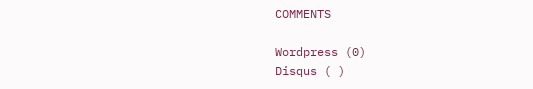COMMENTS

Wordpress (0)
Disqus ( )